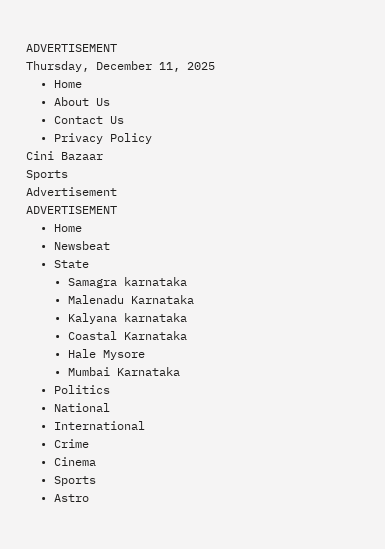ADVERTISEMENT
Thursday, December 11, 2025
  • Home
  • About Us
  • Contact Us
  • Privacy Policy
Cini Bazaar
Sports
Advertisement
ADVERTISEMENT
  • Home
  • Newsbeat
  • State
    • Samagra karnataka
    • Malenadu Karnataka
    • Kalyana karnataka
    • Coastal Karnataka
    • Hale Mysore
    • Mumbai Karnataka
  • Politics
  • National
  • International
  • Crime
  • Cinema
  • Sports
  • Astro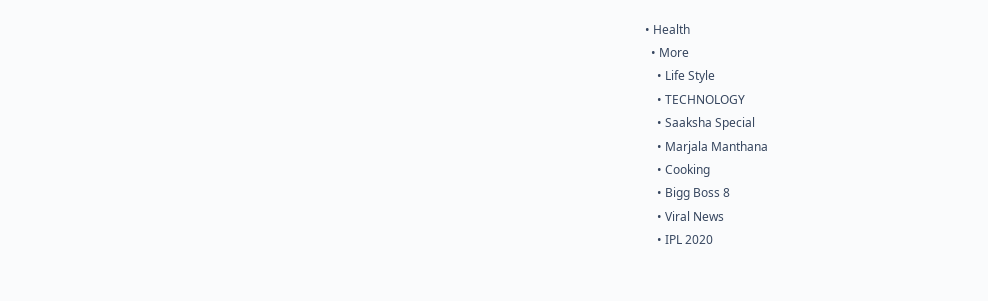• Health
  • More
    • Life Style
    • TECHNOLOGY
    • Saaksha Special
    • Marjala Manthana
    • Cooking
    • Bigg Boss 8
    • Viral News
    • IPL 2020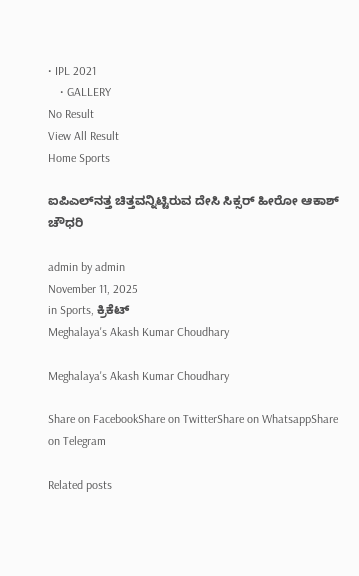• IPL 2021
    • GALLERY
No Result
View All Result
Home Sports

ಐಪಿಎಲ್‍ನತ್ತ ಚಿತ್ತವನ್ನಿಟ್ಟಿರುವ ದೇಸಿ ಸಿಕ್ಸರ್ ಹೀರೋ ಆಕಾಶ್ ಚೌಧರಿ

admin by admin
November 11, 2025
in Sports, ಕ್ರಿಕೆಟ್
Meghalaya's Akash Kumar Choudhary

Meghalaya's Akash Kumar Choudhary

Share on FacebookShare on TwitterShare on WhatsappShare on Telegram

Related posts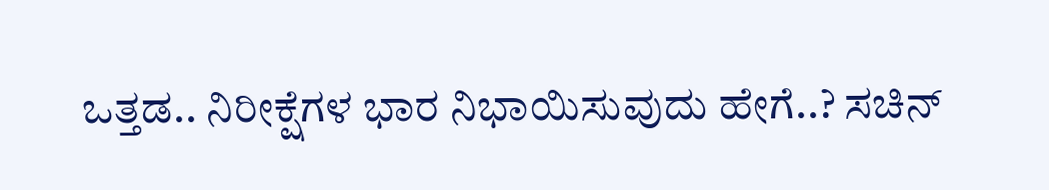ಒತ್ತಡ.. ನಿರೀಕ್ಷೆಗಳ ಭಾರ ನಿಭಾಯಿಸುವುದು ಹೇಗೆ..? ಸಚಿನ್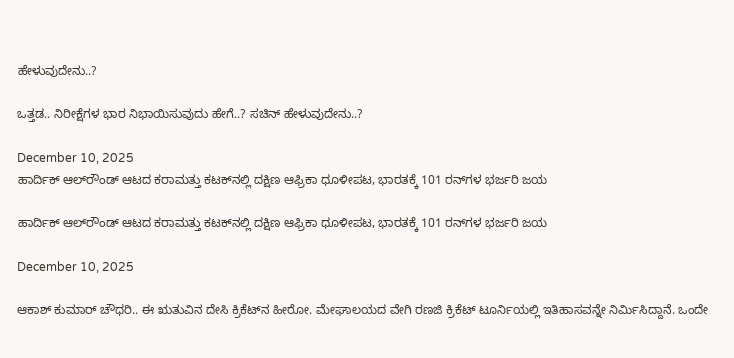ಹೇಳುವುದೇನು..?

ಒತ್ತಡ.. ನಿರೀಕ್ಷೆಗಳ ಭಾರ ನಿಭಾಯಿಸುವುದು ಹೇಗೆ..? ಸಚಿನ್ ಹೇಳುವುದೇನು..?

December 10, 2025
ಹಾರ್ದಿಕ್ ಆಲ್‌ರೌಂಡ್ ಆಟದ ಕರಾಮತ್ತು ಕಟಕ್‌ನಲ್ಲಿ ದಕ್ಷಿಣ ಆಫ್ರಿಕಾ ಧೂಳೀಪಟ, ಭಾರತಕ್ಕೆ 101 ರನ್‌ಗಳ ಭರ್ಜರಿ ಜಯ

ಹಾರ್ದಿಕ್ ಆಲ್‌ರೌಂಡ್ ಆಟದ ಕರಾಮತ್ತು ಕಟಕ್‌ನಲ್ಲಿ ದಕ್ಷಿಣ ಆಫ್ರಿಕಾ ಧೂಳೀಪಟ, ಭಾರತಕ್ಕೆ 101 ರನ್‌ಗಳ ಭರ್ಜರಿ ಜಯ

December 10, 2025

ಆಕಾಶ್ ಕುಮಾರ್ ಚೌಧರಿ.. ಈ ಋತುವಿನ ದೇಸಿ ಕ್ರಿಕೆಟ್‍ನ ಹೀರೋ. ಮೇಘಾಲಯದ ವೇಗಿ ರಣಜಿ ಕ್ರಿಕೆಟ್ ಟೂರ್ನಿಯಲ್ಲಿ ಇತಿಹಾಸವನ್ನೇ ನಿರ್ಮಿಸಿದ್ದಾನೆ. ಒಂದೇ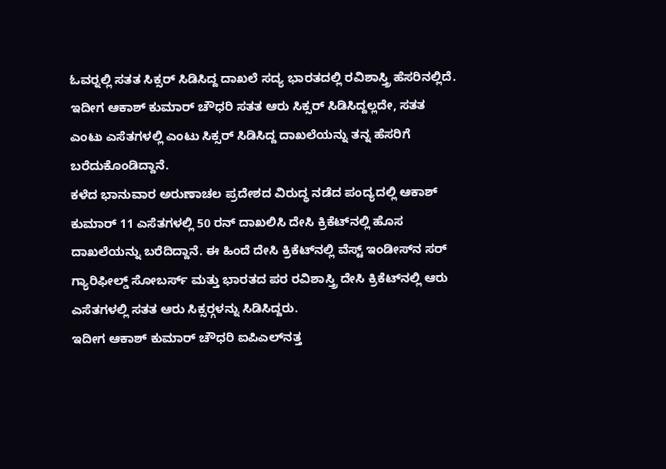ಓವರ್‍ನಲ್ಲಿ ಸತತ ಸಿಕ್ಸರ್ ಸಿಡಿಸಿದ್ದ ದಾಖಲೆ ಸದ್ಯ ಭಾರತದಲ್ಲಿ ರವಿಶಾಸ್ತ್ರಿ ಹೆಸರಿನಲ್ಲಿದೆ. ಇದೀಗ ಆಕಾಶ್ ಕುಮಾರ್ ಚೌಧರಿ ಸತತ ಆರು ಸಿಕ್ಸರ್ ಸಿಡಿಸಿದ್ದಲ್ಲದೇ, ಸತತ ಎಂಟು ಎಸೆತಗಳಲ್ಲಿ ಎಂಟು ಸಿಕ್ಸರ್ ಸಿಡಿಸಿದ್ದ ದಾಖಲೆಯನ್ನು ತನ್ನ ಹೆಸರಿಗೆ ಬರೆದುಕೊಂಡಿದ್ದಾನೆ.
ಕಳೆದ ಭಾನುವಾರ ಅರುಣಾಚಲ ಪ್ರದೇಶದ ವಿರುದ್ಧ ನಡೆದ ಪಂದ್ಯದಲ್ಲಿ ಆಕಾಶ್ ಕುಮಾರ್ 11 ಎಸೆತಗಳಲ್ಲಿ 50 ರನ್ ದಾಖಲಿಸಿ ದೇಸಿ ಕ್ರಿಕೆಟ್‍ನಲ್ಲಿ ಹೊಸ ದಾಖಲೆಯನ್ನು ಬರೆದಿದ್ದಾನೆ. ಈ ಹಿಂದೆ ದೇಸಿ ಕ್ರಿಕೆಟ್‍ನಲ್ಲಿ ವೆಸ್ಟ್ ಇಂಡೀಸ್‍ನ ಸರ್ ಗ್ಯಾರಿಫೀಲ್ಡ್ ಸೋಬರ್ಸ್ ಮತ್ತು ಭಾರತದ ಪರ ರವಿಶಾಸ್ತ್ರಿ ದೇಸಿ ಕ್ರಿಕೆಟ್‍ನಲ್ಲಿ ಆರು ಎಸೆತಗಳಲ್ಲಿ ಸತತ ಆರು ಸಿಕ್ಸರ್‍ಗಳನ್ನು ಸಿಡಿಸಿದ್ದರು.
ಇದೀಗ ಆಕಾಶ್ ಕುಮಾರ್ ಚೌಧರಿ ಐಪಿಎಲ್‍ನತ್ತ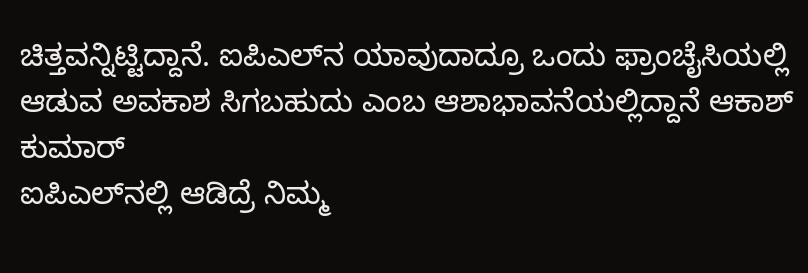ಚಿತ್ತವನ್ನಿಟ್ಟಿದ್ದಾನೆ. ಐಪಿಎಲ್‍ನ ಯಾವುದಾದ್ರೂ ಒಂದು ಫ್ರಾಂಚೈಸಿಯಲ್ಲಿ ಆಡುವ ಅವಕಾಶ ಸಿಗಬಹುದು ಎಂಬ ಆಶಾಭಾವನೆಯಲ್ಲಿದ್ದಾನೆ ಆಕಾಶ್ ಕುಮಾರ್
ಐಪಿಎಲ್‍ನಲ್ಲಿ ಆಡಿದ್ರೆ ನಿಮ್ಮ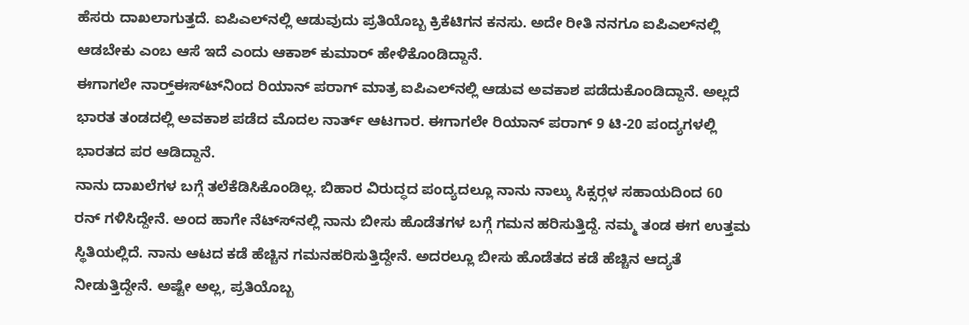ಹೆಸರು ದಾಖಲಾಗುತ್ತದೆ. ಐಪಿಎಲ್‍ನಲ್ಲಿ ಆಡುವುದು ಪ್ರತಿಯೊಬ್ಬ ಕ್ರಿಕೆಟಿಗನ ಕನಸು. ಅದೇ ರೀತಿ ನನಗೂ ಐಪಿಎಲ್‍ನಲ್ಲಿ ಆಡಬೇಕು ಎಂಬ ಆಸೆ ಇದೆ ಎಂದು ಆಕಾಶ್ ಕುಮಾರ್ ಹೇಳಿಕೊಂಡಿದ್ದಾನೆ.
ಈಗಾಗಲೇ ನಾರ್ತ್‍ಈಸ್ಟ್‍ನಿಂದ ರಿಯಾನ್ ಪರಾಗ್ ಮಾತ್ರ ಐಪಿಎಲ್‍ನಲ್ಲಿ ಆಡುವ ಅವಕಾಶ ಪಡೆದುಕೊಂಡಿದ್ದಾನೆ. ಅಲ್ಲದೆ ಭಾರತ ತಂಡದಲ್ಲಿ ಅವಕಾಶ ಪಡೆದ ಮೊದಲ ನಾರ್ತ್ ಆಟಗಾರ. ಈಗಾಗಲೇ ರಿಯಾನ್ ಪರಾಗ್ 9 ಟಿ-20 ಪಂದ್ಯಗಳಲ್ಲಿ ಭಾರತದ ಪರ ಆಡಿದ್ದಾನೆ.
ನಾನು ದಾಖಲೆಗಳ ಬಗ್ಗೆ ತಲೆಕೆಡಿಸಿಕೊಂಡಿಲ್ಲ. ಬಿಹಾರ ವಿರುದ್ಧದ ಪಂದ್ಯದಲ್ಲೂ ನಾನು ನಾಲ್ಕು ಸಿಕ್ಸರ್‍ಗಳ ಸಹಾಯದಿಂದ 60 ರನ್ ಗಳಿಸಿದ್ದೇನೆ. ಅಂದ ಹಾಗೇ ನೆಟ್ಸ್‍ನಲ್ಲಿ ನಾನು ಬೀಸು ಹೊಡೆತಗಳ ಬಗ್ಗೆ ಗಮನ ಹರಿಸುತ್ತಿದ್ದೆ. ನಮ್ಮ ತಂಡ ಈಗ ಉತ್ತಮ ಸ್ಥಿತಿಯಲ್ಲಿದೆ. ನಾನು ಆಟದ ಕಡೆ ಹೆಚ್ಚಿನ ಗಮನಹರಿಸುತ್ತಿದ್ದೇನೆ. ಅದರಲ್ಲೂ ಬೀಸು ಹೊಡೆತದ ಕಡೆ ಹೆಚ್ಚಿನ ಆದ್ಯತೆ ನೀಡುತ್ತಿದ್ದೇನೆ. ಅಷ್ಟೇ ಅಲ್ಲ, ಪ್ರತಿಯೊಬ್ಬ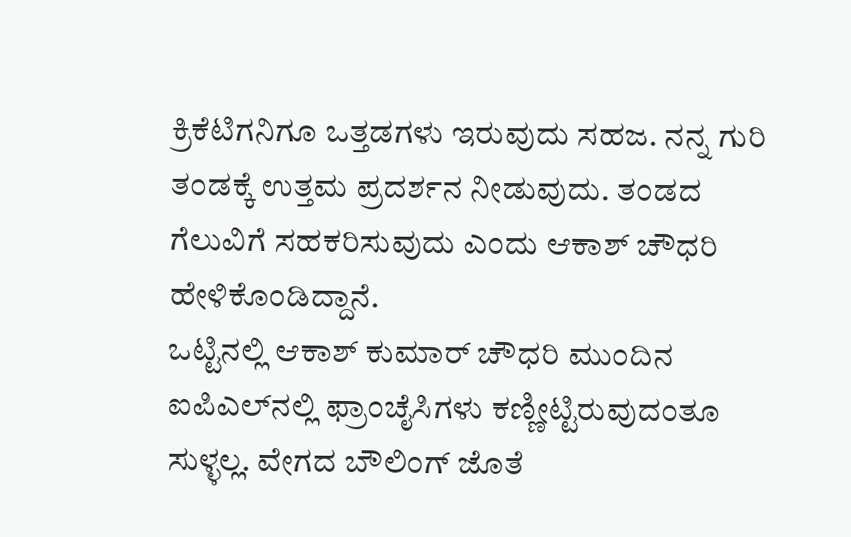ಕ್ರಿಕೆಟಿಗನಿಗೂ ಒತ್ತಡಗಳು ಇರುವುದು ಸಹಜ. ನನ್ನ ಗುರಿ ತಂಡಕ್ಕೆ ಉತ್ತಮ ಪ್ರದರ್ಶನ ನೀಡುವುದು. ತಂಡದ ಗೆಲುವಿಗೆ ಸಹಕರಿಸುವುದು ಎಂದು ಆಕಾಶ್ ಚೌಧರಿ ಹೇಳಿಕೊಂಡಿದ್ದಾನೆ.
ಒಟ್ಟಿನಲ್ಲಿ ಆಕಾಶ್ ಕುಮಾರ್ ಚೌಧರಿ ಮುಂದಿನ ಐಪಿಎಲ್‍ನಲ್ಲಿ ಫ್ರಾಂಚೈಸಿಗಳು ಕಣ್ಣೀಟ್ಟಿರುವುದಂತೂ ಸುಳ್ಳಲ್ಲ. ವೇಗದ ಬೌಲಿಂಗ್ ಜೊತೆ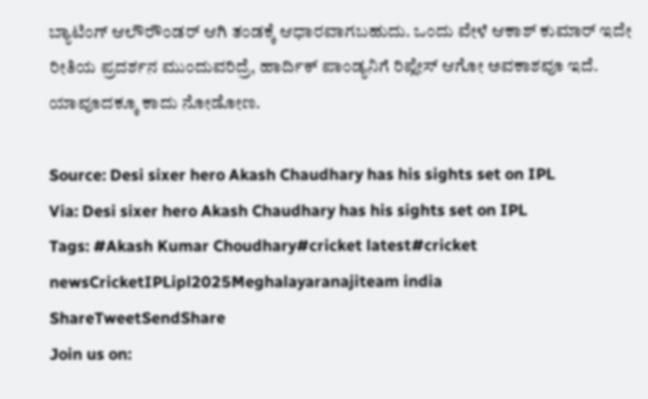ಬ್ಯಾಟಿಂಗ್ ಆಲೌರೌಂಡರ್ ಆಗಿ ತಂಡಕ್ಕೆ ಆಧಾರವಾಗಬಹುದು. ಒಂದು ವೇಳೆ ಆಕಾಶ್ ಕುಮಾರ್ ಇದೇ ರೀತಿಯ ಪ್ರದರ್ಶನ ಮುಂದುವರಿದ್ರೆ, ಹಾರ್ದಿಕ್ ಪಾಂಡ್ಯನಿಗೆ ರಿಪ್ಲೇಸ್ ಆಗೋ ಅವಕಾಶವೂ ಇದೆ. ಯಾವೂದಕ್ಕೂ ಕಾದು ನೋಡೋಣ.

Source: Desi sixer hero Akash Chaudhary has his sights set on IPL
Via: Desi sixer hero Akash Chaudhary has his sights set on IPL
Tags: #Akash Kumar Choudhary#cricket latest#cricket newsCricketIPLipl2025Meghalayaranajiteam india
ShareTweetSendShare
Join us on: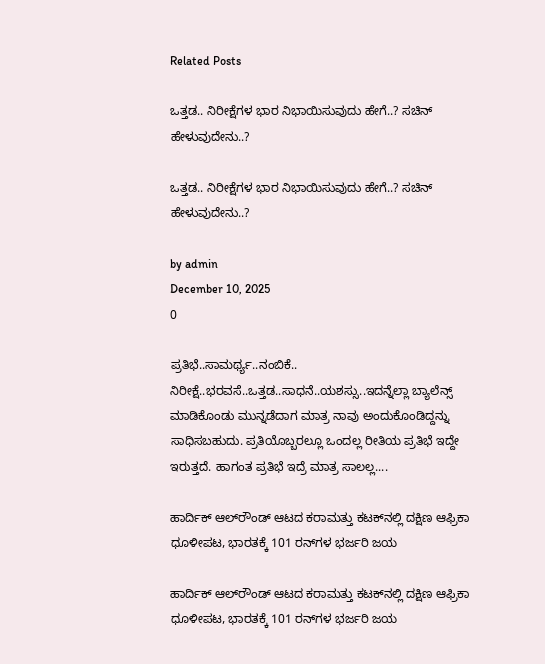Related Posts

ಒತ್ತಡ.. ನಿರೀಕ್ಷೆಗಳ ಭಾರ ನಿಭಾಯಿಸುವುದು ಹೇಗೆ..? ಸಚಿನ್ ಹೇಳುವುದೇನು..?

ಒತ್ತಡ.. ನಿರೀಕ್ಷೆಗಳ ಭಾರ ನಿಭಾಯಿಸುವುದು ಹೇಗೆ..? ಸಚಿನ್ ಹೇಳುವುದೇನು..?

by admin
December 10, 2025
0

ಪ್ರತಿಭೆ..ಸಾಮರ್ಥ್ಯ..ನಂಬಿಕೆ.. ನಿರೀಕ್ಷೆ..ಭರವಸೆ..ಒತ್ತಡ..ಸಾಧನೆ..ಯಶಸ್ಸು..ಇದನ್ನೆಲ್ಲಾ ಬ್ಯಾಲೆನ್ಸ್ ಮಾಡಿಕೊಂಡು ಮುನ್ನಡೆದಾಗ ಮಾತ್ರ ನಾವು ಅಂದುಕೊಂಡಿದ್ದನ್ನು ಸಾಧಿಸಬಹುದು. ಪ್ರತಿಯೊಬ್ಬರಲ್ಲೂ ಒಂದಲ್ಲ ರೀತಿಯ ಪ್ರತಿಭೆ ಇದ್ದೇ ಇರುತ್ತದೆ. ಹಾಗಂತ ಪ್ರತಿಭೆ ಇದ್ರೆ ಮಾತ್ರ ಸಾಲಲ್ಲ....

ಹಾರ್ದಿಕ್ ಆಲ್‌ರೌಂಡ್ ಆಟದ ಕರಾಮತ್ತು ಕಟಕ್‌ನಲ್ಲಿ ದಕ್ಷಿಣ ಆಫ್ರಿಕಾ ಧೂಳೀಪಟ, ಭಾರತಕ್ಕೆ 101 ರನ್‌ಗಳ ಭರ್ಜರಿ ಜಯ

ಹಾರ್ದಿಕ್ ಆಲ್‌ರೌಂಡ್ ಆಟದ ಕರಾಮತ್ತು ಕಟಕ್‌ನಲ್ಲಿ ದಕ್ಷಿಣ ಆಫ್ರಿಕಾ ಧೂಳೀಪಟ, ಭಾರತಕ್ಕೆ 101 ರನ್‌ಗಳ ಭರ್ಜರಿ ಜಯ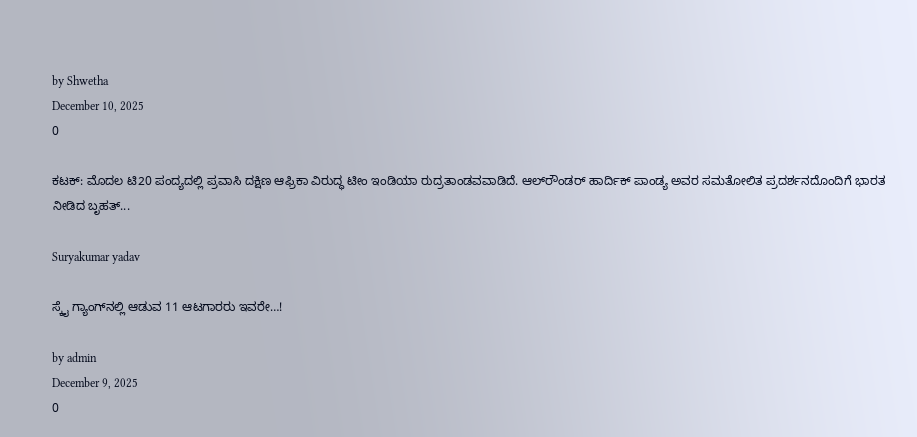by Shwetha
December 10, 2025
0

ಕಟಕ್: ಮೊದಲ ಟಿ20 ಪಂದ್ಯದಲ್ಲಿ ಪ್ರವಾಸಿ ದಕ್ಷಿಣ ಆಫ್ರಿಕಾ ವಿರುದ್ಧ ಟೀಂ ಇಂಡಿಯಾ ರುದ್ರತಾಂಡವವಾಡಿದೆ. ಆಲ್‌ರೌಂಡರ್ ಹಾರ್ದಿಕ್ ಪಾಂಡ್ಯ ಅವರ ಸಮತೋಲಿತ ಪ್ರದರ್ಶನದೊಂದಿಗೆ ಭಾರತ ನೀಡಿದ ಬೃಹತ್...

Suryakumar yadav

ಸ್ಕೈ ಗ್ಯಾಂಗ್‍ನಲ್ಲಿ ಆಡುವ 11 ಆಟಗಾರರು ಇವರೇ…!

by admin
December 9, 2025
0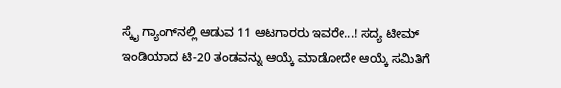ಸ್ಕೈ ಗ್ಯಾಂಗ್‍ನಲ್ಲಿ ಆಡುವ 11 ಆಟಗಾರರು ಇವರೇ...! ಸದ್ಯ ಟೀಮ್ ಇಂಡಿಯಾದ ಟಿ-20 ತಂಡವನ್ನು ಆಯ್ಕೆ ಮಾಡೋದೇ ಆಯ್ಕೆ ಸಮಿತಿಗೆ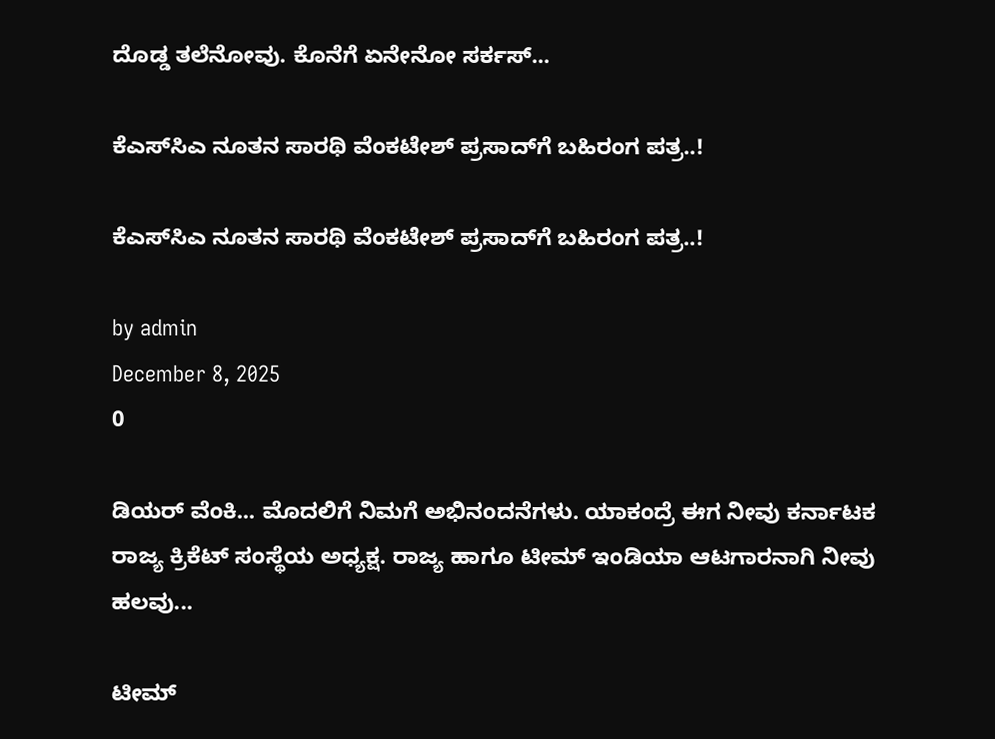ದೊಡ್ಡ ತಲೆನೋವು. ಕೊನೆಗೆ ಏನೇನೋ ಸರ್ಕಸ್...

ಕೆಎಸ್‍ಸಿಎ ನೂತನ ಸಾರಥಿ ವೆಂಕಟೇಶ್ ಪ್ರಸಾದ್‍ಗೆ ಬಹಿರಂಗ ಪತ್ರ..!

ಕೆಎಸ್‍ಸಿಎ ನೂತನ ಸಾರಥಿ ವೆಂಕಟೇಶ್ ಪ್ರಸಾದ್‍ಗೆ ಬಹಿರಂಗ ಪತ್ರ..!

by admin
December 8, 2025
0

ಡಿಯರ್ ವೆಂಕಿ... ಮೊದಲಿಗೆ ನಿಮಗೆ ಅಭಿನಂದನೆಗಳು. ಯಾಕಂದ್ರೆ ಈಗ ನೀವು ಕರ್ನಾಟಕ ರಾಜ್ಯ ಕ್ರಿಕೆಟ್ ಸಂಸ್ಥೆಯ ಅಧ್ಯಕ್ಷ. ರಾಜ್ಯ ಹಾಗೂ ಟೀಮ್ ಇಂಡಿಯಾ ಆಟಗಾರನಾಗಿ ನೀವು ಹಲವು...

ಟೀಮ್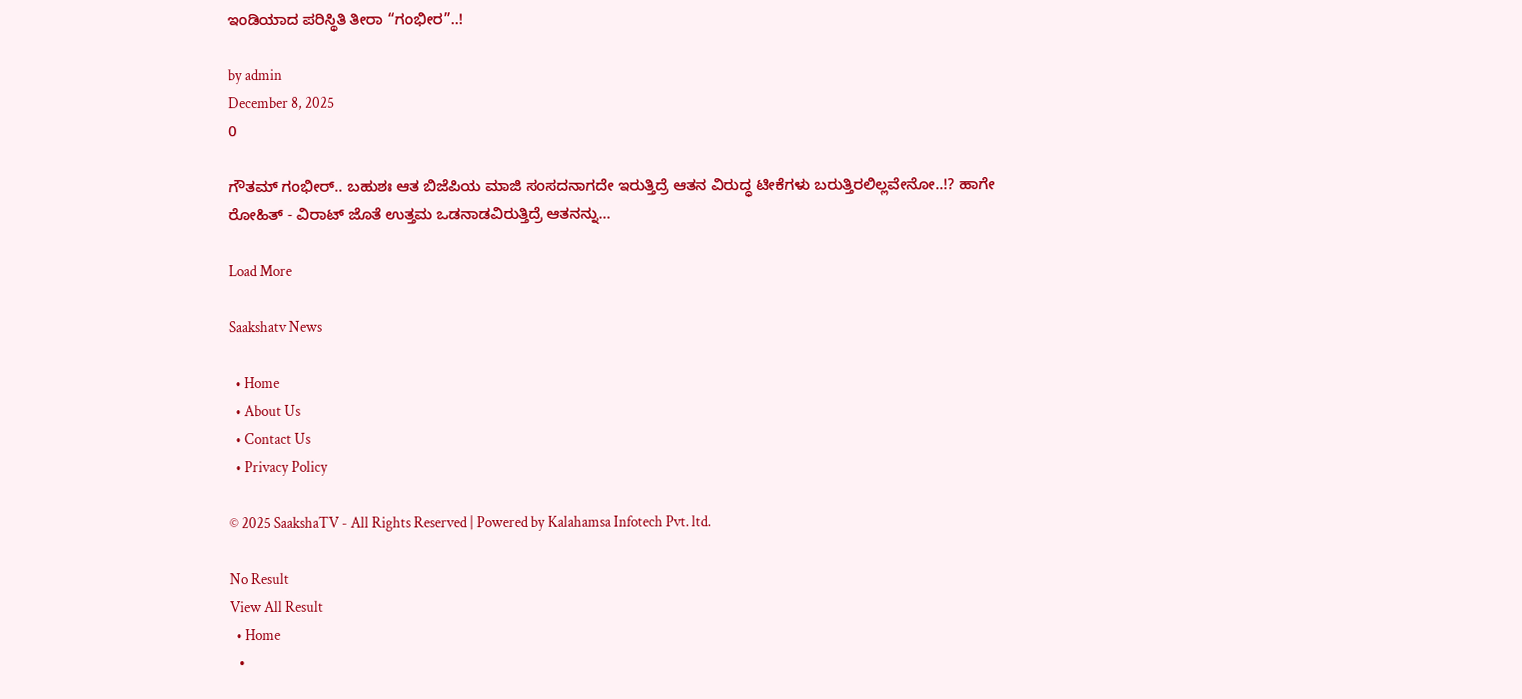ಇಂಡಿಯಾದ ಪರಿಸ್ಥಿತಿ ತೀರಾ “ಗಂಭೀರ”..!

by admin
December 8, 2025
0

ಗೌತಮ್ ಗಂಭೀರ್.. ಬಹುಶಃ ಆತ ಬಿಜೆಪಿಯ ಮಾಜಿ ಸಂಸದನಾಗದೇ ಇರುತ್ತಿದ್ರೆ ಆತನ ವಿರುದ್ಧ ಟೀಕೆಗಳು ಬರುತ್ತಿರಲಿಲ್ಲವೇನೋ..!? ಹಾಗೇ ರೋಹಿತ್ - ವಿರಾಟ್ ಜೊತೆ ಉತ್ತಮ ಒಡನಾಡವಿರುತ್ತಿದ್ರೆ ಆತನನ್ನು...

Load More

Saakshatv News

  • Home
  • About Us
  • Contact Us
  • Privacy Policy

© 2025 SaakshaTV - All Rights Reserved | Powered by Kalahamsa Infotech Pvt. ltd.

No Result
View All Result
  • Home
  •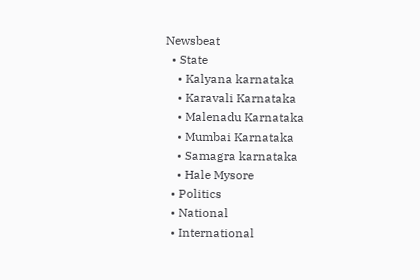Newsbeat
  • State
    • Kalyana karnataka
    • Karavali Karnataka
    • Malenadu Karnataka
    • Mumbai Karnataka
    • Samagra karnataka
    • Hale Mysore
  • Politics
  • National
  • International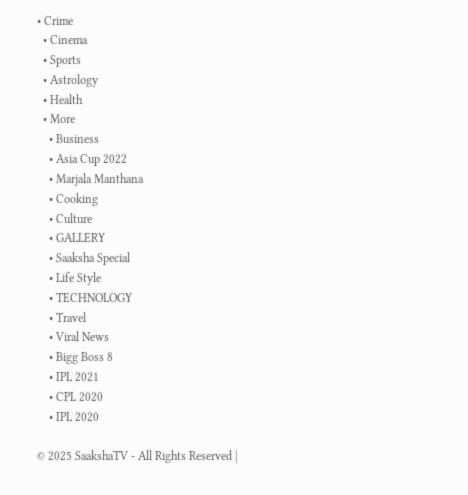• Crime
  • Cinema
  • Sports
  • Astrology
  • Health
  • More
    • Business
    • Asia Cup 2022
    • Marjala Manthana
    • Cooking
    • Culture
    • GALLERY
    • Saaksha Special
    • Life Style
    • TECHNOLOGY
    • Travel
    • Viral News
    • Bigg Boss 8
    • IPL 2021
    • CPL 2020
    • IPL 2020

© 2025 SaakshaTV - All Rights Reserved |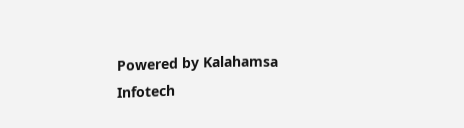Powered by Kalahamsa Infotech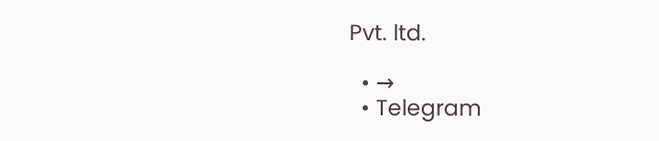Pvt. ltd.

  • →
  • Telegram